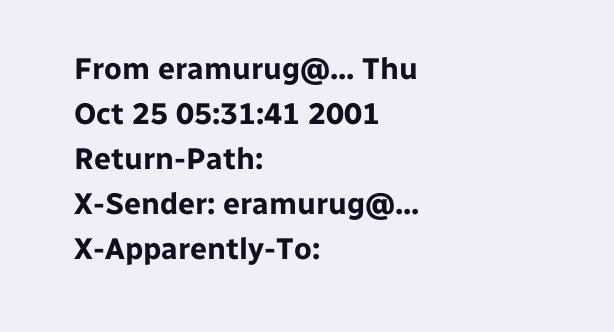From eramurug@... Thu Oct 25 05:31:41 2001
Return-Path:
X-Sender: eramurug@...
X-Apparently-To: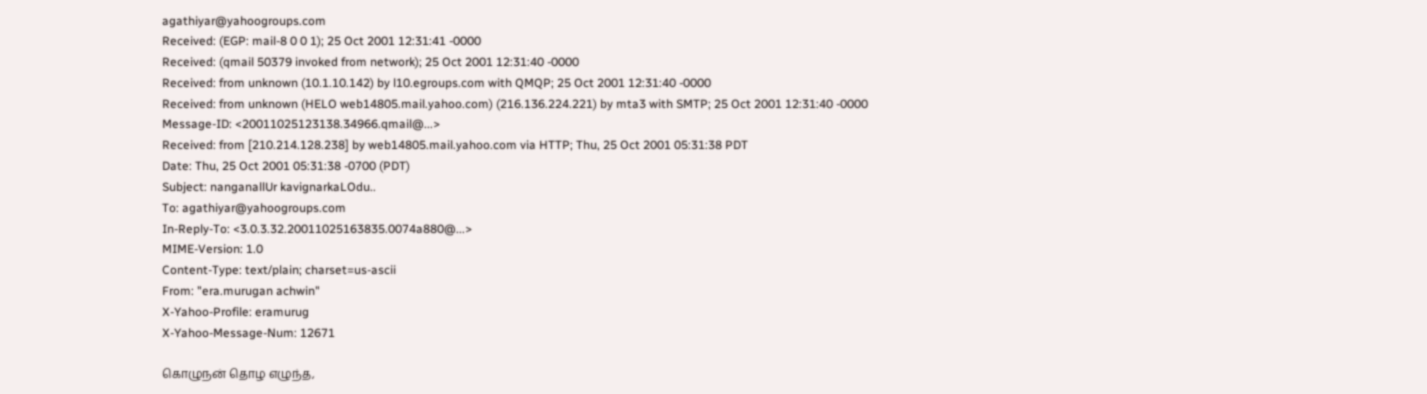agathiyar@yahoogroups.com
Received: (EGP: mail-8 0 0 1); 25 Oct 2001 12:31:41 -0000
Received: (qmail 50379 invoked from network); 25 Oct 2001 12:31:40 -0000
Received: from unknown (10.1.10.142) by l10.egroups.com with QMQP; 25 Oct 2001 12:31:40 -0000
Received: from unknown (HELO web14805.mail.yahoo.com) (216.136.224.221) by mta3 with SMTP; 25 Oct 2001 12:31:40 -0000
Message-ID: <20011025123138.34966.qmail@...>
Received: from [210.214.128.238] by web14805.mail.yahoo.com via HTTP; Thu, 25 Oct 2001 05:31:38 PDT
Date: Thu, 25 Oct 2001 05:31:38 -0700 (PDT)
Subject: nanganallUr kavignarkaLOdu..
To: agathiyar@yahoogroups.com
In-Reply-To: <3.0.3.32.20011025163835.0074a880@...>
MIME-Version: 1.0
Content-Type: text/plain; charset=us-ascii
From: "era.murugan achwin"
X-Yahoo-Profile: eramurug
X-Yahoo-Message-Num: 12671

கொழுநன் தொழ எழுந்த,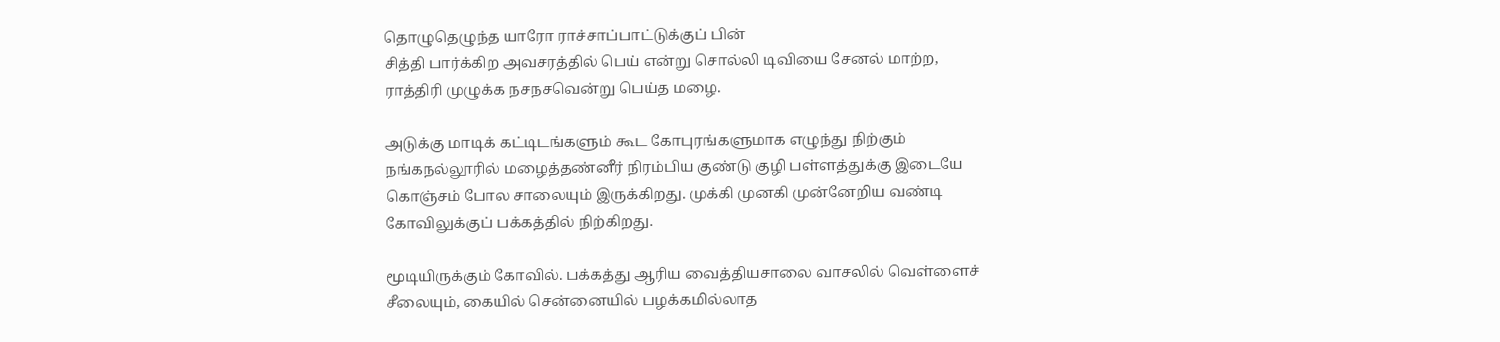தொழுதெழுந்த யாரோ ராச்சாப்பாட்டுக்குப் பின்
சித்தி பார்க்கிற அவசரத்தில் பெய் என்று சொல்லி டிவியை சேனல் மாற்ற,
ராத்திரி முழுக்க நசநசவென்று பெய்த மழை.

அடுக்கு மாடிக் கட்டிடங்களும் கூட கோபுரங்களுமாக எழுந்து நிற்கும்
நங்கநல்லூரில் மழைத்தண்னீர் நிரம்பிய குண்டு குழி பள்ளத்துக்கு இடையே
கொஞ்சம் போல சாலையும் இருக்கிறது. முக்கி முனகி முன்னேறிய வண்டி
கோவிலுக்குப் பக்கத்தில் நிற்கிறது.

மூடியிருக்கும் கோவில். பக்கத்து ஆரிய வைத்தியசாலை வாசலில் வெள்ளைச்
சீலையும், கையில் சென்னையில் பழக்கமில்லாத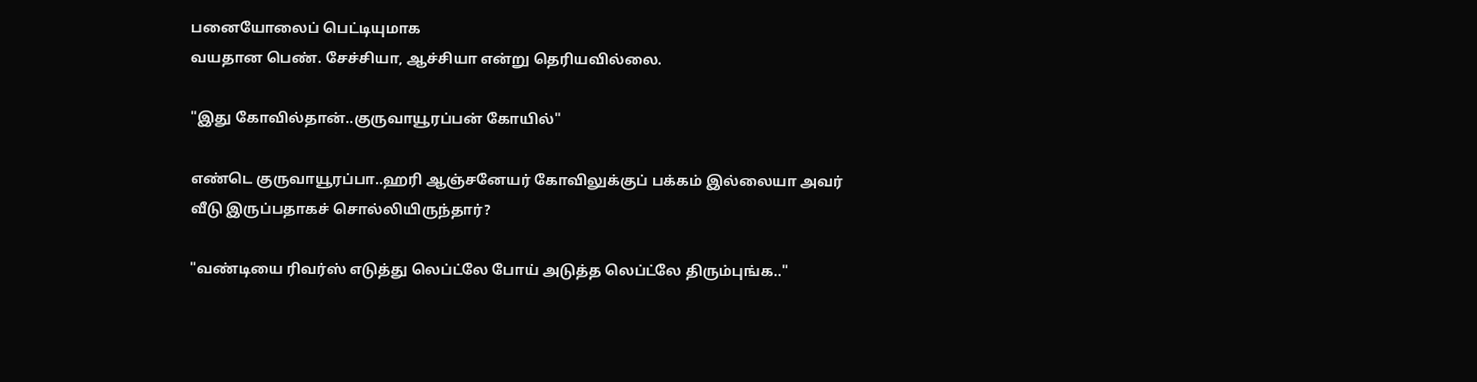பனையோலைப் பெட்டியுமாக
வயதான பெண். சேச்சியா, ஆச்சியா என்று தெரியவில்லை.

"இது கோவில்தான்..குருவாயூரப்பன் கோயில்"

எண்டெ குருவாயூரப்பா..ஹரி ஆஞ்சனேயர் கோவிலுக்குப் பக்கம் இல்லையா அவர்
வீடு இருப்பதாகச் சொல்லியிருந்தார்?

"வண்டியை ரிவர்ஸ் எடுத்து லெப்ட்லே போய் அடுத்த லெப்ட்லே திரும்புங்க.."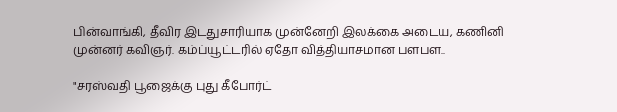பின்வாங்கி, தீவிர இடதுசாரியாக முன்னேறி இலக்கை அடைய, கணினி
முன்னர் கவிஞர். கம்ப்யூட்டரில் ஏதோ வித்தியாசமான பளபள..

"சரஸ்வதி பூஜைக்கு புது கீபோர்ட்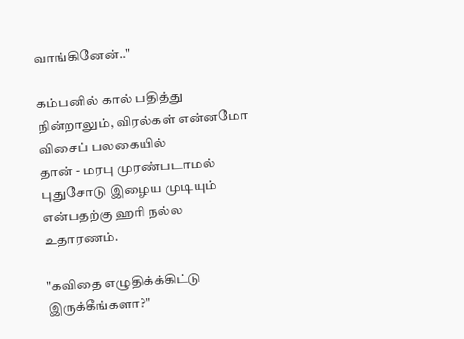வாங்கினேன்.."

கம்பனில் கால் பதித்து நின்றாலும், விரல்கள் என்னமோ விசைப் பலகையில்
தான் - மரபு முரண்படாமல் புதுசோடு இழைய முடியும் என்பதற்கு ஹரி நல்ல
உதாரணம்.

"கவிதை எழுதிக்க்கிட்டு இருக்கீங்களா?"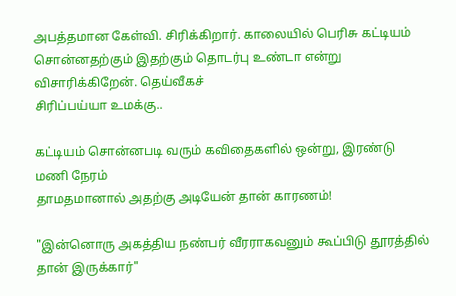அபத்தமான கேள்வி. சிரிக்கிறார். காலையில் பெரிசு கட்டியம்
சொன்னதற்கும் இதற்கும் தொடர்பு உண்டா என்று விசாரிக்கிறேன். தெய்வீகச்
சிரிப்பய்யா உமக்கு..

கட்டியம் சொன்னபடி வரும் கவிதைகளில் ஒன்று, இரண்டு மணி நேரம்
தாமதமானால் அதற்கு அடியேன் தான் காரணம்!

"இன்னொரு அகத்திய நண்பர் வீரராகவனும் கூப்பிடு தூரத்தில் தான் இருக்கார்"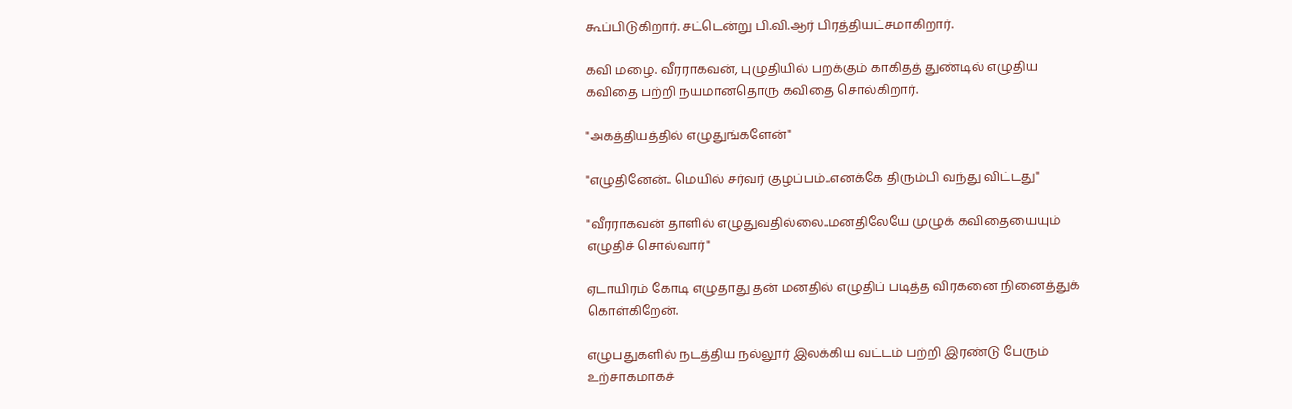கூப்பிடுகிறார். சட்டென்று பி.வி.ஆர் பிரத்தியட்சமாகிறார்.

கவி மழை. வீரராகவன், புழுதியில் பறக்கும் காகிதத் துண்டில் எழுதிய
கவிதை பற்றி நயமானதொரு கவிதை சொல்கிறார்.

"அகத்தியத்தில் எழுதுங்களேன்"

"எழுதினேன்.. மெயில் சர்வர் குழப்பம்..எனக்கே திரும்பி வந்து விட்டது"

"வீரராகவன் தாளில் எழுதுவதில்லை..மனதிலேயே முழுக் கவிதையையும்
எழுதிச் சொல்வார்"

ஏடாயிரம் கோடி எழுதாது தன் மனதில் எழுதிப் படித்த விரகனை நினைத்துக்
கொள்கிறேன்.

எழுபதுகளில் நடத்திய நல்லூர் இலக்கிய வட்டம் பற்றி இரண்டு பேரும்
உற்சாகமாகச்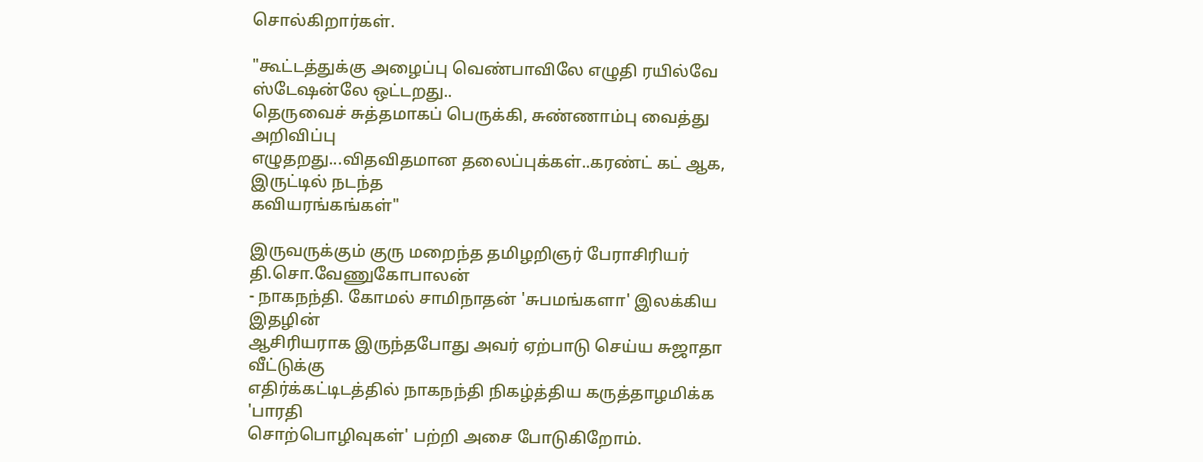சொல்கிறார்கள்.

"கூட்டத்துக்கு அழைப்பு வெண்பாவிலே எழுதி ரயில்வே ஸ்டேஷன்லே ஒட்டறது..
தெருவைச் சுத்தமாகப் பெருக்கி, சுண்ணாம்பு வைத்து அறிவிப்பு
எழுதறது...விதவிதமான தலைப்புக்கள்..கரண்ட் கட் ஆக, இருட்டில் நடந்த
கவியரங்கங்கள்"

இருவருக்கும் குரு மறைந்த தமிழறிஞர் பேராசிரியர் தி.சொ.வேணுகோபாலன்
- நாகநந்தி. கோமல் சாமிநாதன் 'சுபமங்களா' இலக்கிய இதழின்
ஆசிரியராக இருந்தபோது அவர் ஏற்பாடு செய்ய சுஜாதா வீட்டுக்கு
எதிர்க்கட்டிடத்தில் நாகநந்தி நிகழ்த்திய கருத்தாழமிக்க 'பாரதி
சொற்பொழிவுகள்' பற்றி அசை போடுகிறோம்.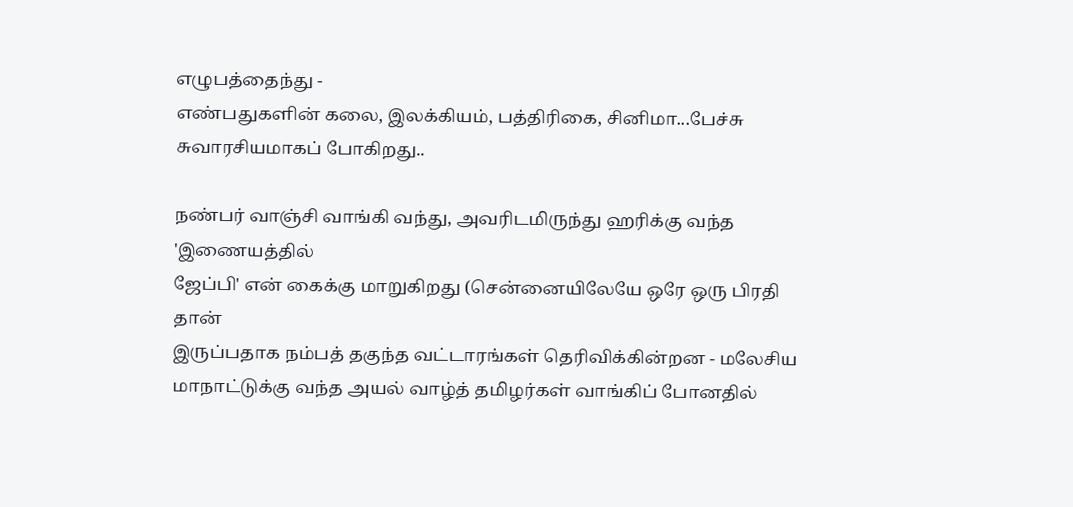எழுபத்தைந்து -
எண்பதுகளின் கலை, இலக்கியம், பத்திரிகை, சினிமா...பேச்சு
சுவாரசியமாகப் போகிறது..

நண்பர் வாஞ்சி வாங்கி வந்து, அவரிடமிருந்து ஹரிக்கு வந்த 'இணையத்தில்
ஜேப்பி' என் கைக்கு மாறுகிறது (சென்னையிலேயே ஒரே ஒரு பிரதி தான்
இருப்பதாக நம்பத் தகுந்த வட்டாரங்கள் தெரிவிக்கின்றன - மலேசிய
மாநாட்டுக்கு வந்த அயல் வாழ்த் தமிழர்கள் வாங்கிப் போனதில்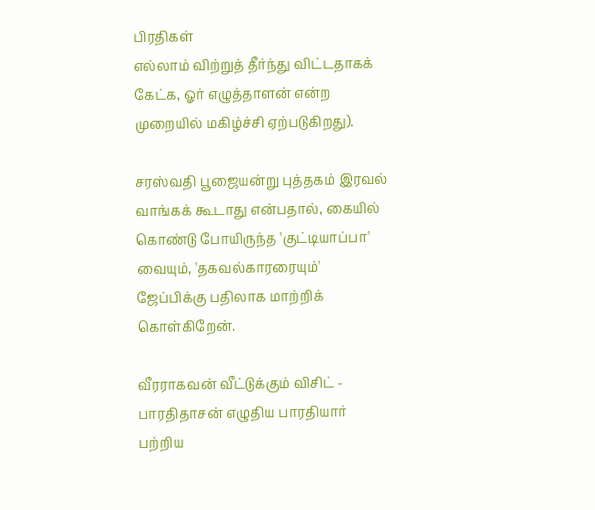பிரதிகள்
எல்லாம் விற்றுத் தீர்ந்து விட்டதாகக் கேட்க, ஓர் எழுத்தாளன் என்ற
முறையில் மகிழ்ச்சி ஏற்படுகிறது).

சரஸ்வதி பூஜையன்று புத்தகம் இரவல் வாங்கக் கூடாது என்பதால், கையில்
கொண்டு போயிருந்த 'குட்டியாப்பா' வையும், 'தகவல்காரரையும்'
ஜேப்பிக்கு பதிலாக மாற்றிக் கொள்கிறேன்.

வீரராகவன் வீட்டுக்கும் விசிட் - பாரதிதாசன் எழுதிய பாரதியார்
பற்றிய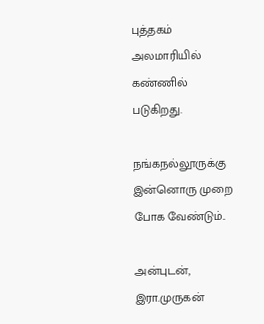புத்தகம் அலமாரியில் கண்ணில் படுகிறது.

நங்கநல்லூருக்கு இன்னொரு முறை போக வேண்டும்..

அன்புடன்,
இரா.முருகன்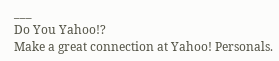___
Do You Yahoo!?
Make a great connection at Yahoo! Personals.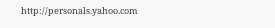http://personals.yahoo.com